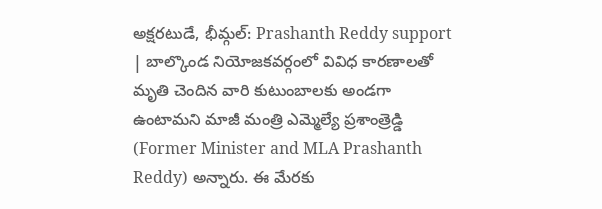అక్షరటుడే, భీమ్గల్: Prashanth Reddy support | బాల్కొండ నియోజకవర్గంలో వివిధ కారణాలతో మృతి చెందిన వారి కుటుంబాలకు అండగా ఉంటామని మాజీ మంత్రి ఎమ్మెల్యే ప్రశాంత్రెడ్డి (Former Minister and MLA Prashanth Reddy) అన్నారు. ఈ మేరకు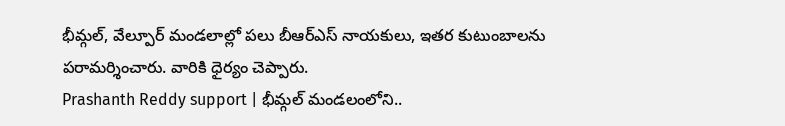భీమ్గల్, వేల్పూర్ మండలాల్లో పలు బీఆర్ఎస్ నాయకులు, ఇతర కుటుంబాలను పరామర్శించారు. వారికి ధైర్యం చెప్పారు.
Prashanth Reddy support | భీమ్గల్ మండలంలోని..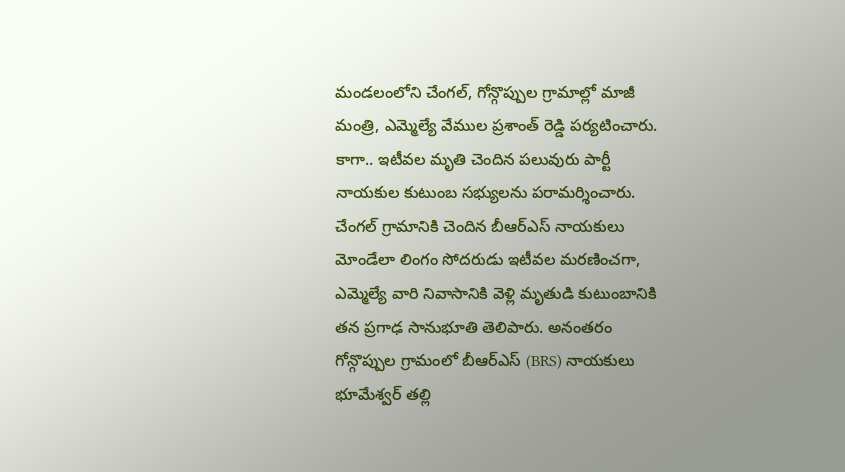మండలంలోని చేంగల్, గోన్గొప్పుల గ్రామాల్లో మాజీ మంత్రి, ఎమ్మెల్యే వేముల ప్రశాంత్ రెడ్డి పర్యటించారు. కాగా.. ఇటీవల మృతి చెందిన పలువురు పార్టీ నాయకుల కుటుంబ సభ్యులను పరామర్శించారు. చేంగల్ గ్రామానికి చెందిన బీఆర్ఎస్ నాయకులు మోండేలా లింగం సోదరుడు ఇటీవల మరణించగా, ఎమ్మెల్యే వారి నివాసానికి వెళ్లి మృతుడి కుటుంబానికి తన ప్రగాఢ సానుభూతి తెలిపారు. అనంతరం గోన్గొప్పుల గ్రామంలో బీఆర్ఎస్ (BRS) నాయకులు భూమేశ్వర్ తల్లి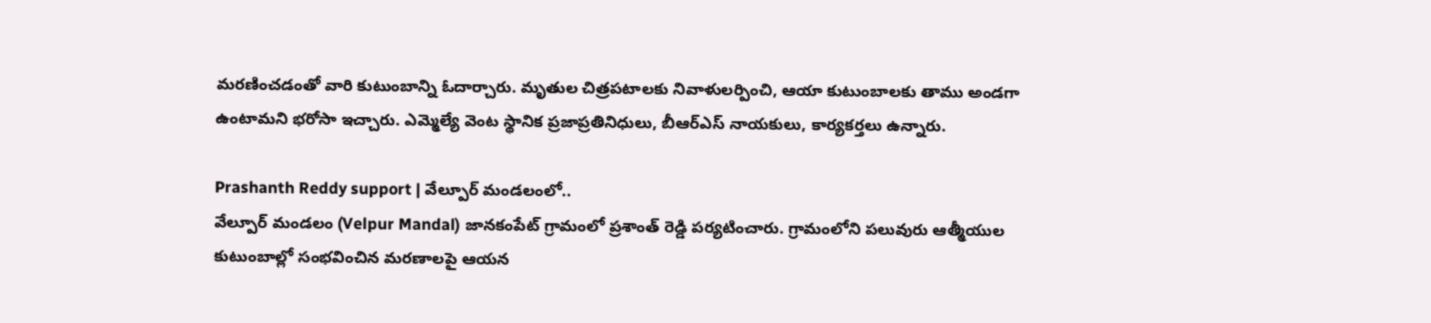మరణించడంతో వారి కుటుంబాన్ని ఓదార్చారు. మృతుల చిత్రపటాలకు నివాళులర్పించి, ఆయా కుటుంబాలకు తాము అండగా ఉంటామని భరోసా ఇచ్చారు. ఎమ్మెల్యే వెంట స్థానిక ప్రజాప్రతినిధులు, బీఆర్ఎస్ నాయకులు, కార్యకర్తలు ఉన్నారు.

Prashanth Reddy support | వేల్పూర్ మండలంలో..
వేల్పూర్ మండలం (Velpur Mandal) జానకంపేట్ గ్రామంలో ప్రశాంత్ రెడ్డి పర్యటించారు. గ్రామంలోని పలువురు ఆత్మీయుల కుటుంబాల్లో సంభవించిన మరణాలపై ఆయన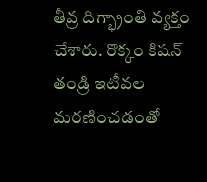తీవ్ర దిగ్భ్రాంతి వ్యక్తం చేశారు. రొక్కం కిషన్ తండ్రి ఇటీవల మరణించడంతో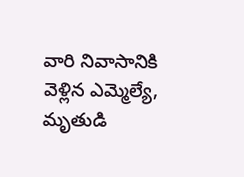వారి నివాసానికి వెళ్లిన ఎమ్మెల్యే, మృతుడి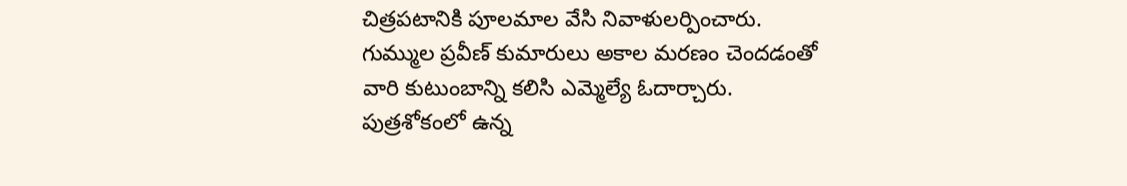చిత్రపటానికి పూలమాల వేసి నివాళులర్పించారు. గుమ్ముల ప్రవీణ్ కుమారులు అకాల మరణం చెందడంతో వారి కుటుంబాన్ని కలిసి ఎమ్మెల్యే ఓదార్చారు. పుత్రశోకంలో ఉన్న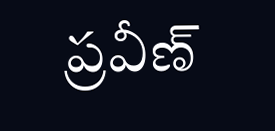ప్రవీణ్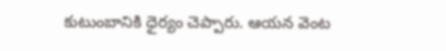కుటుంబానికి ధైర్యం చెప్పారు. ఆయన వెంట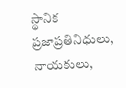స్థానిక ప్రజాప్రతినిధులు, నాయకులు,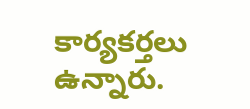కార్యకర్తలు ఉన్నారు.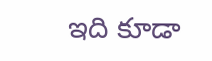ఇది కూడా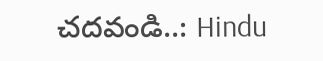చదవండి..: Hindu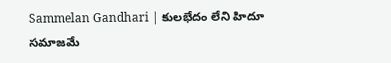Sammelan Gandhari | కులభేదం లేని హిదూ సమాజమే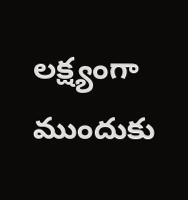లక్ష్యంగా ముందుకు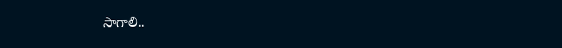సాగాలి..